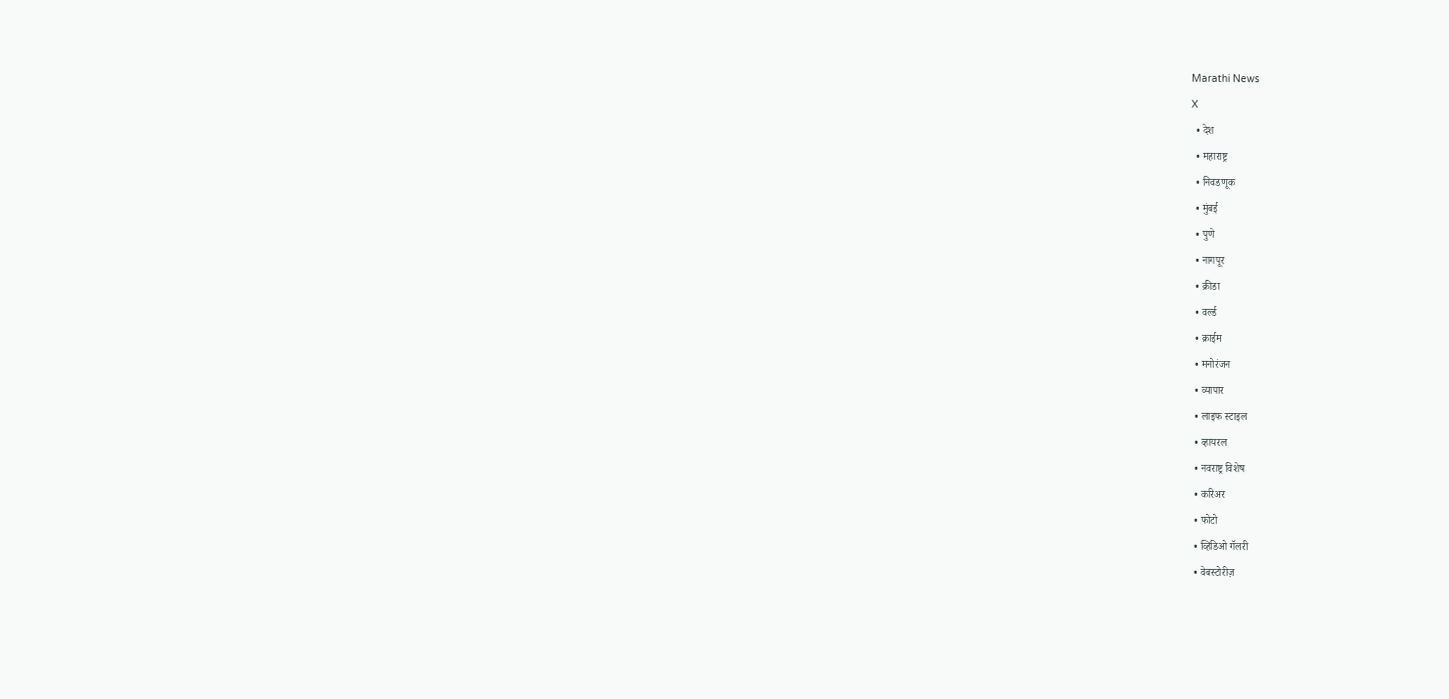Marathi News
X
  • देश
  • महाराष्ट्र
  • निवडणूक
  • मुंबई
  • पुणे
  • नागपूर
  • क्रीडा
  • वर्ल्ड
  • क्राईम
  • मनोरंजन
  • व्यापार
  • लाइफ स्टाइल
  • व्हायरल
  • नवराष्ट्र विशेष
  • करिअर
  • फोटो
  • व्हिडिओ गॅलरी
  • वेबस्टोरीज़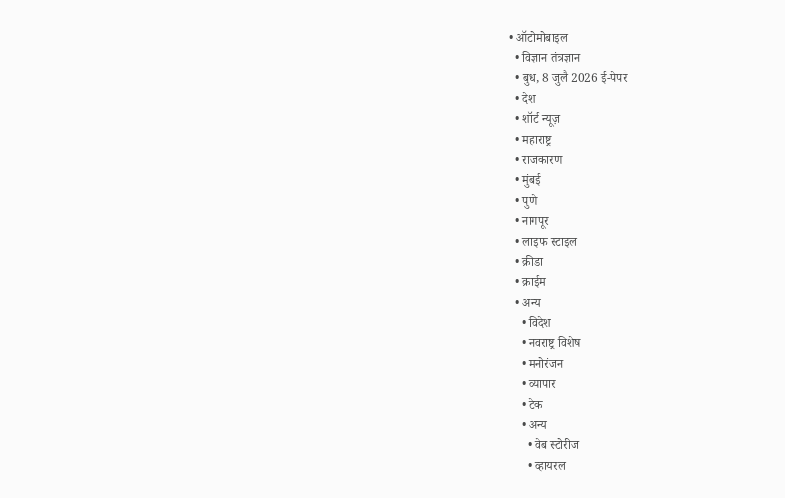• ऑटोमोबाइल
  • विज्ञान तंत्रज्ञान
  • बुध, 8 जुलै 2026 ई-पेपर
  • देश
  • शॉर्ट न्यूज़
  • महाराष्ट्र
  • राजकारण
  • मुंबई
  • पुणे
  • नागपूर
  • लाइफ स्टाइल
  • क्रीडा
  • क्राईम
  • अन्य
    • विदेश
    • नवराष्ट्र विशेष
    • मनोरंजन
    • व्यापार
    • टेक
    • अन्य
      • वेब स्टोरीज
      • व्हायरल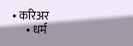• करिअर
      • धर्म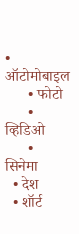• ऑटोमोबाइल
      • फोटो
      • व्हिडिओ
      • सिनेमा
  • देश
  • शॉर्ट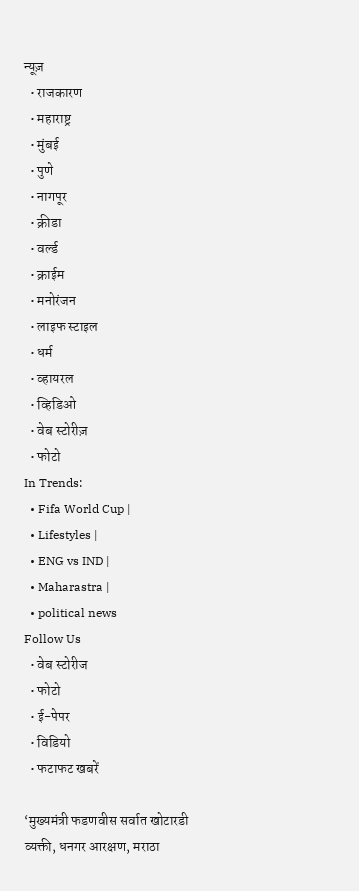न्यूज़
  • राजकारण
  • महाराष्ट्र
  • मुंबई
  • पुणे
  • नागपूर
  • क्रीडा
  • वर्ल्ड
  • क्राईम
  • मनोरंजन
  • लाइफ स्टाइल
  • धर्म
  • व्हायरल
  • व्हिडिओ
  • वेब स्टोरीज़
  • फोटो
In Trends:
  • Fifa World Cup |
  • Lifestyles |
  • ENG vs IND |
  • Maharastra |
  • political news
Follow Us
  • वेब स्टोरीज
  • फोटो
  • ई-पेपर
  • विडियो
  • फटाफट खबरें

‘मुख्यमंत्री फडणवीस सर्वात खोटारडी व्यक्ती, धनगर आरक्षण, मराठा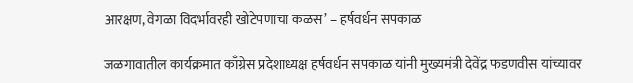आरक्षण, वेगळा विदर्भावरही खोटेपणाचा कळस’ – हर्षवर्धन सपकाळ

जळगावातील कार्यक्रमात काँग्रेस प्रदेशाध्यक्ष हर्षवर्धन सपकाळ यांनी मुख्यमंत्री देवेंद्र फडणवीस यांच्यावर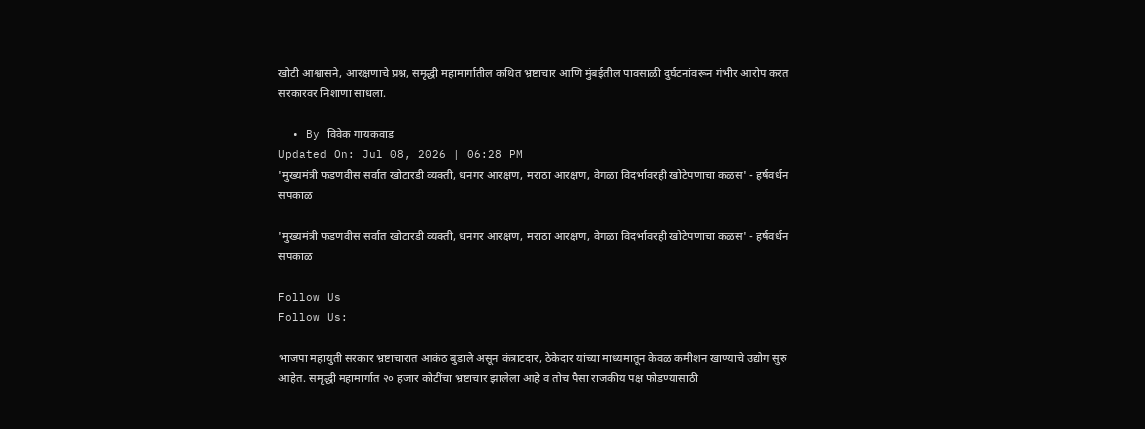खोटी आश्वासने, आरक्षणाचे प्रश्न, समृद्धी महामार्गातील कथित भ्रष्टाचार आणि मुंबईतील पावसाळी दुर्घटनांवरून गंभीर आरोप करत सरकारवर निशाणा साधला.

  • By विवेक गायकवाड
Updated On: Jul 08, 2026 | 06:28 PM
'मुख्यमंत्री फडणवीस सर्वात खोटारडी व्यक्ती, धनगर आरक्षण, मराठा आरक्षण, वेगळा विदर्भावरही खोटेपणाचा कळस' - हर्षवर्धन सपकाळ

'मुख्यमंत्री फडणवीस सर्वात खोटारडी व्यक्ती, धनगर आरक्षण, मराठा आरक्षण, वेगळा विदर्भावरही खोटेपणाचा कळस' - हर्षवर्धन सपकाळ

Follow Us
Follow Us:

भाजपा महायुती सरकार भ्रष्टाचारात आकंठ बुडाले असून कंत्राटदार, ठेकेदार यांच्या माध्यमातून केवळ कमीशन खाण्याचे उद्योग सुरु आहेत. समृद्धी महामार्गात २० हजार कोटींचा भ्रष्टाचार झालेला आहे व तोच पैसा राजकीय पक्ष फोडण्यासाठी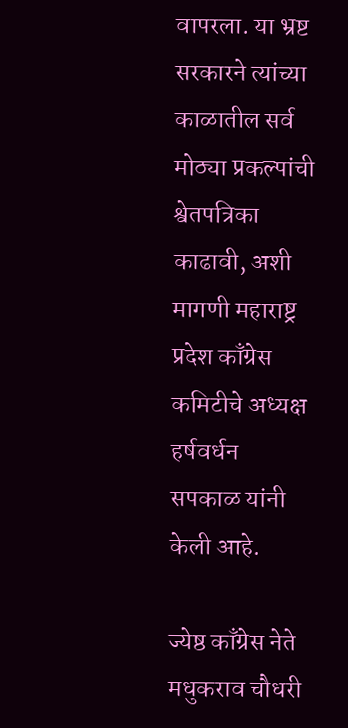वापरला. या भ्रष्ट सरकारने त्यांच्या काळातील सर्व मोठ्या प्रकल्पांची श्वेतपत्रिका काढावी, अशी मागणी महाराष्ट्र प्रदेश काँग्रेस कमिटीचे अध्यक्ष हर्षवर्धन सपकाळ यांनी केली आहे.

ज्येष्ठ काँग्रेस नेते मधुकराव चौधरी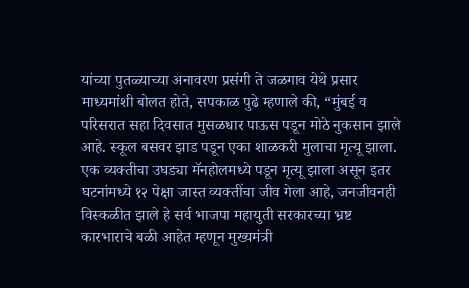यांच्या पुतळ्याच्या अनावरण प्रसंगी ते जळगाव येथे प्रसार माध्यमांशी बोलत होते, सपकाळ पुढे म्हणाले की, “मुंबई व परिसरात सहा दिवसात मुसळधार पाऊस पडून मोठे नुकसान झाले आहे. स्कूल बसवर झाड पडून एका शाळकरी मुलाचा मृत्यू झाला. एक व्यक्तीचा उघड्या मॅनहोलमध्ये पडून मृत्यू झाला असून इतर घटनांमध्ये १२ पेक्षा जास्त व्यक्तींचा जीव गेला आहे, जनजीवनही विस्कळीत झाले हे सर्व भाजपा महायुती सरकारच्या भ्रष्ट कारभाराचे बळी आहेत म्हणून मुख्यमंत्री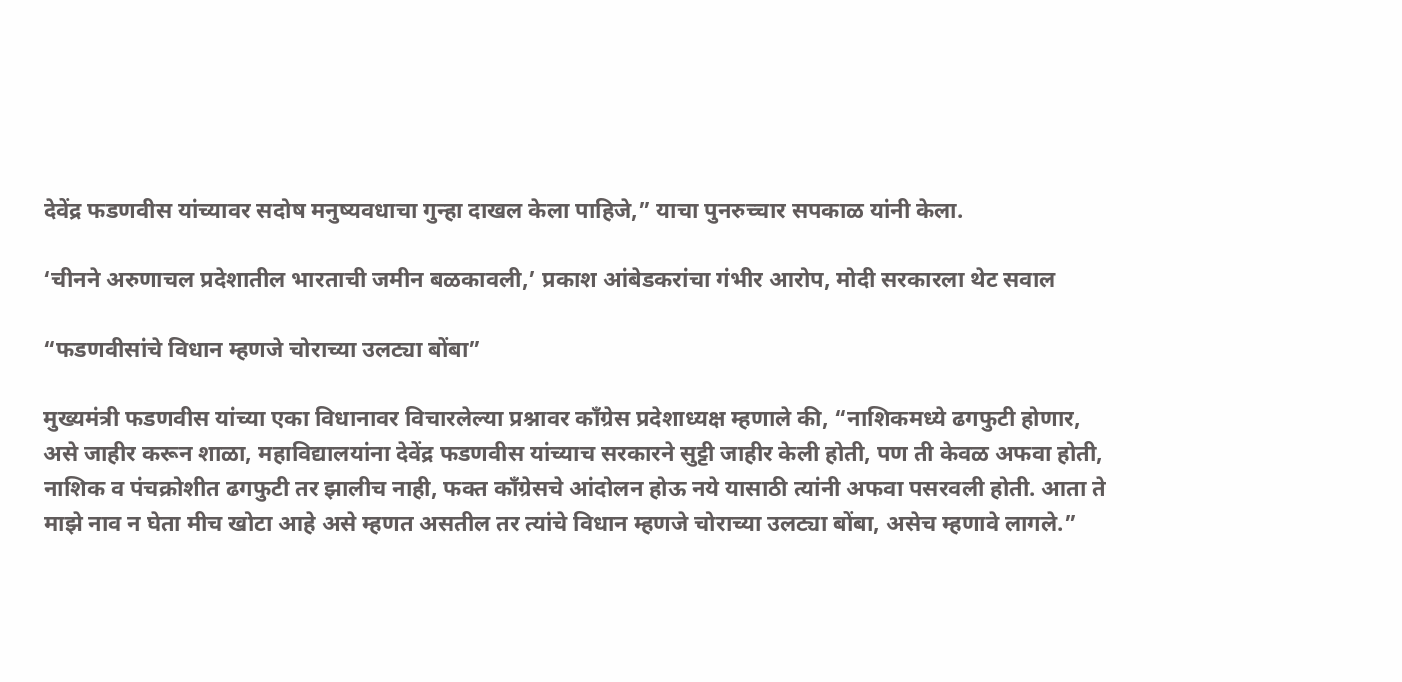देवेंद्र फडणवीस यांच्यावर सदोष मनुष्यवधाचा गुन्हा दाखल केला पाहिजे,” याचा पुनरुच्चार सपकाळ यांनी केला.

‘चीनने अरुणाचल प्रदेशातील भारताची जमीन बळकावली,’ प्रकाश आंबेडकरांचा गंभीर आरोप, मोदी सरकारला थेट सवाल

“फडणवीसांचे विधान म्हणजे चोराच्या उलट्या बोंबा”

मुख्यमंत्री फडणवीस यांच्या एका विधानावर विचारलेल्या प्रश्नावर काँग्रेस प्रदेशाध्यक्ष म्हणाले की, “नाशिकमध्ये ढगफुटी होणार, असे जाहीर करून शाळा, महाविद्यालयांना देवेंद्र फडणवीस यांच्याच सरकारने सुट्टी जाहीर केली होती, पण ती केवळ अफवा होती, नाशिक व पंचक्रोशीत ढगफुटी तर झालीच नाही, फक्त काँग्रेसचे आंदोलन होऊ नये यासाठी त्यांनी अफवा पसरवली होती. आता ते माझे नाव न घेता मीच खोटा आहे असे म्हणत असतील तर त्यांचे विधान म्हणजे चोराच्या उलट्या बोंबा, असेच म्हणावे लागले.”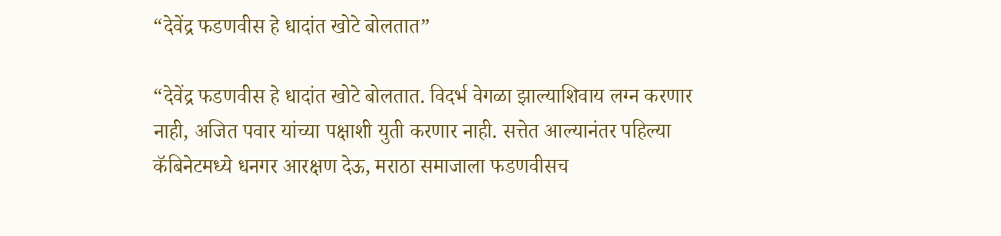“देवेंद्र फडणवीस हे धादांत खोटे बोलतात”

“देवेंद्र फडणवीस हे धादांत खोटे बोलतात. विदर्भ वेगळा झाल्याशिवाय लग्न करणार नाही, अजित पवार यांच्या पक्षाशी युती करणार नाही. सत्तेत आल्यानंतर पहिल्या कॅबिनेटमध्ये धनगर आरक्षण देऊ, मराठा समाजाला फडणवीसच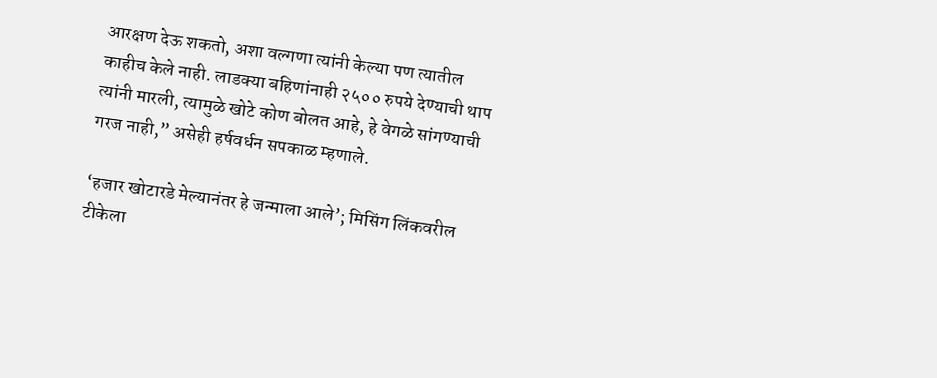आरक्षण देऊ शकतो, अशा वल्गणा त्यांनी केल्या पण त्यातील काहीच केले नाही. लाडक्या बहिणांनाही २५०० रुपये देण्याची थाप त्यांनी मारली, त्यामुळे खोटे कोण बोलत आहे, हे वेगळे सांगण्याची गरज नाही,” असेही हर्षवर्धन सपकाळ म्हणाले.

‘हजार खोटारडे मेल्यानंतर हे जन्माला आले’; मिसिंग लिंकवरील टीकेला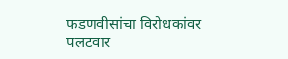फडणवीसांचा विरोधकांवर पलटवार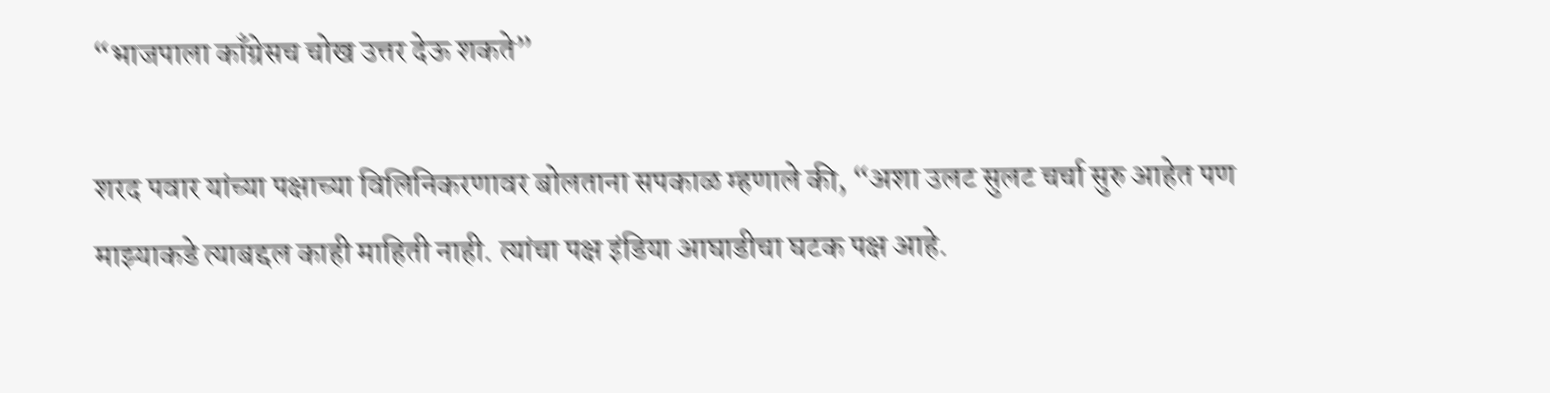“भाजपाला काँग्रेसच चोख उत्तर देऊ शकते”

शरद पवार यांच्या पक्षाच्या विलिनिकरणावर बोलताना सपकाळ म्हणाले की, “अशा उलट सुलट चर्चा सुरु आहेत पण माझ्याकडे त्याबद्दल काही माहिती नाही. त्यांचा पक्ष इंडिया आघाडीचा घटक पक्ष आहे.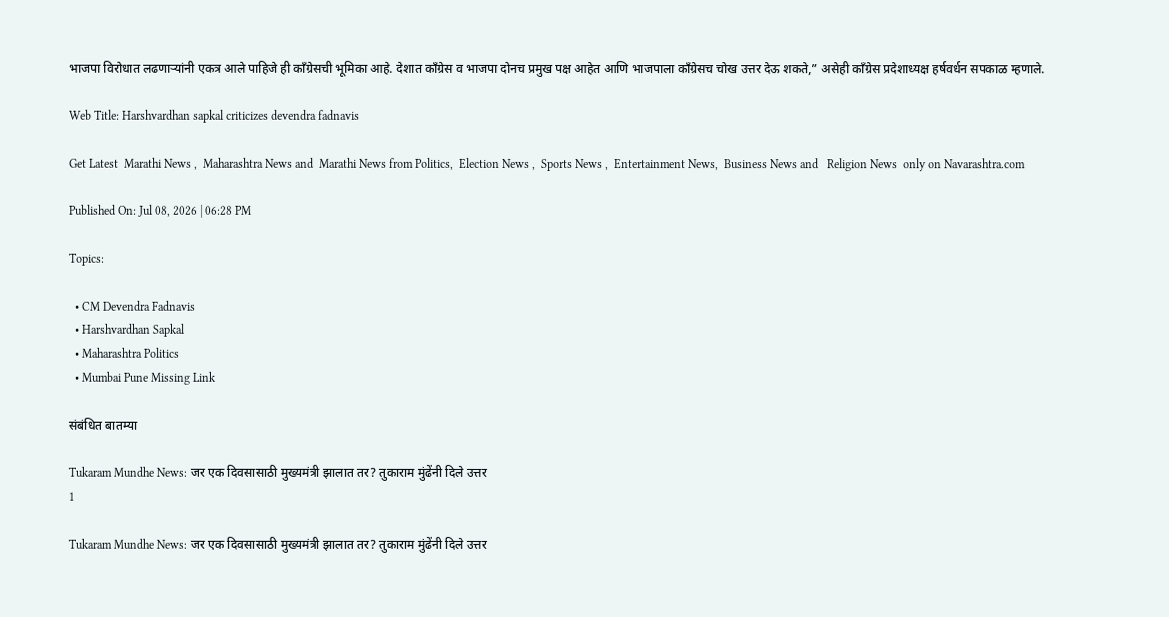भाजपा विरोधात लढणाऱ्यांनी एकत्र आले पाहिजे ही काँग्रेसची भूमिका आहे. देशात काँग्रेस व भाजपा दोनच प्रमुख पक्ष आहेत आणि भाजपाला काँग्रेसच चोख उत्तर देऊ शकते,” असेही काँग्रेस प्रदेशाध्यक्ष हर्षवर्धन सपकाळ म्हणाले.

Web Title: Harshvardhan sapkal criticizes devendra fadnavis

Get Latest  Marathi News ,  Maharashtra News and  Marathi News from Politics,  Election News ,  Sports News ,  Entertainment News,  Business News and   Religion News  only on Navarashtra.com

Published On: Jul 08, 2026 | 06:28 PM

Topics:

  • CM Devendra Fadnavis
  • Harshvardhan Sapkal
  • Maharashtra Politics
  • Mumbai Pune Missing Link

संबंधित बातम्या

Tukaram Mundhe News: जर एक दिवसासाठी मुख्यमंत्री झालात तर? तुकाराम मुंढेंनी दिले उत्तर
1

Tukaram Mundhe News: जर एक दिवसासाठी मुख्यमंत्री झालात तर? तुकाराम मुंढेंनी दिले उत्तर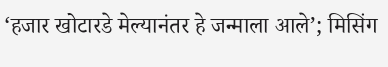‘हजार खोटारडे मेल्यानंतर हे जन्माला आले’; मिसिंग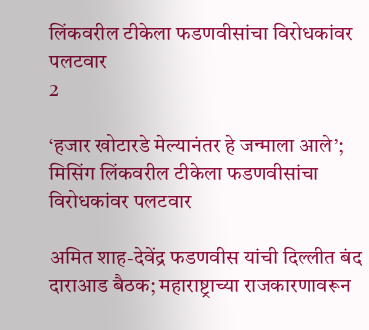लिंकवरील टीकेला फडणवीसांचा विरोधकांवर पलटवार
2

‘हजार खोटारडे मेल्यानंतर हे जन्माला आले’; मिसिंग लिंकवरील टीकेला फडणवीसांचा विरोधकांवर पलटवार

अमित शाह-देवेंद्र फडणवीस यांची दिल्लीत बंद दाराआड बैठक; महाराष्ट्राच्या राजकारणावरून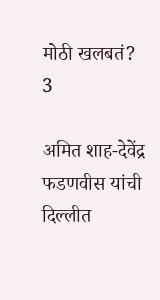मोठी खलबतं?
3

अमित शाह-देवेंद्र फडणवीस यांची दिल्लीत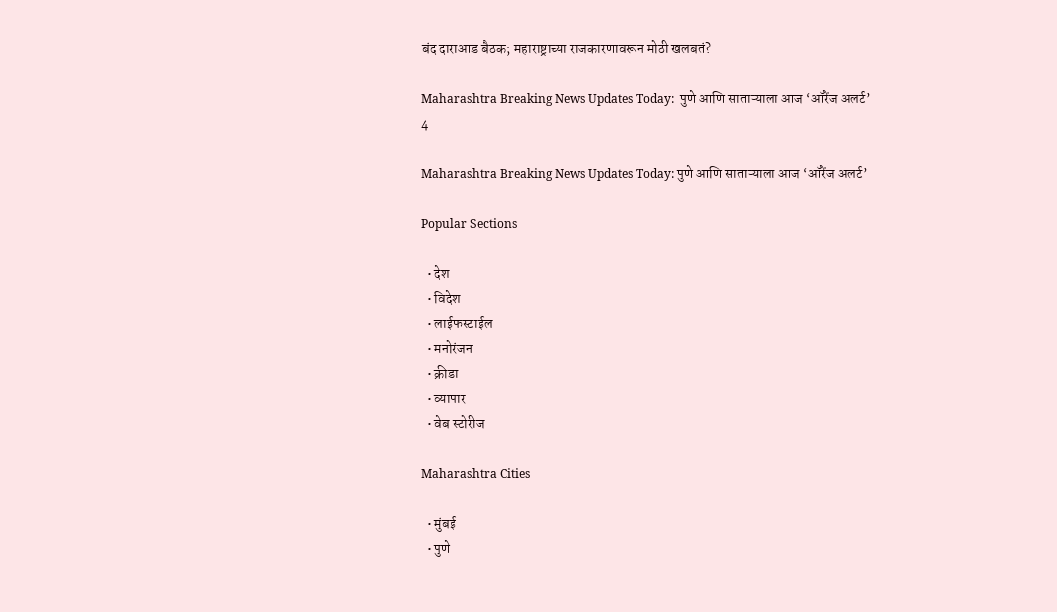बंद दाराआड बैठक; महाराष्ट्राच्या राजकारणावरून मोठी खलबतं?

Maharashtra Breaking News Updates Today:  पुणे आणि साताऱ्याला आज ‘ऑरेंज अलर्ट’
4

Maharashtra Breaking News Updates Today: पुणे आणि साताऱ्याला आज ‘ऑरेंज अलर्ट’

Popular Sections

  • देश
  • विदेश
  • लाईफस्टाईल
  • मनोरंजन
  • क्रीडा
  • व्यापार
  • वेब स्टोरीज

Maharashtra Cities

  • मुंबई
  • पुणे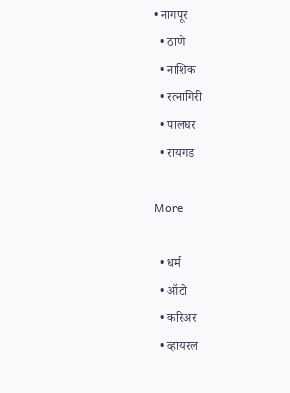• नागपूर
  • ठाणे
  • नाशिक
  • रत्नागिरी
  • पालघर
  • रायगड

More

  • धर्म
  • ऑटो
  • करिअर
  • व्हायरल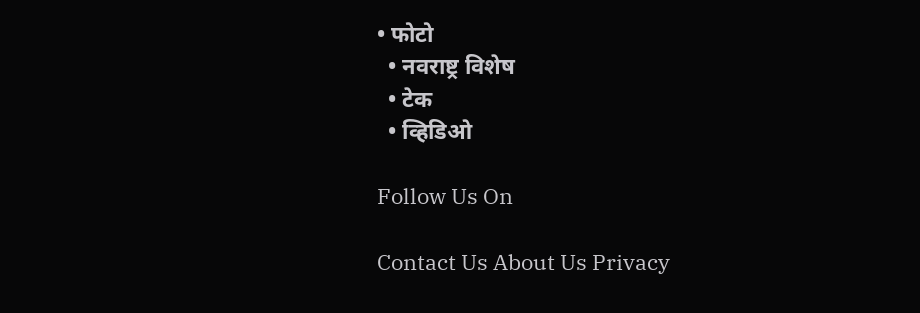• फोटो
  • नवराष्ट्र विशेष
  • टेक
  • व्हिडिओ

Follow Us On

Contact Us About Us Privacy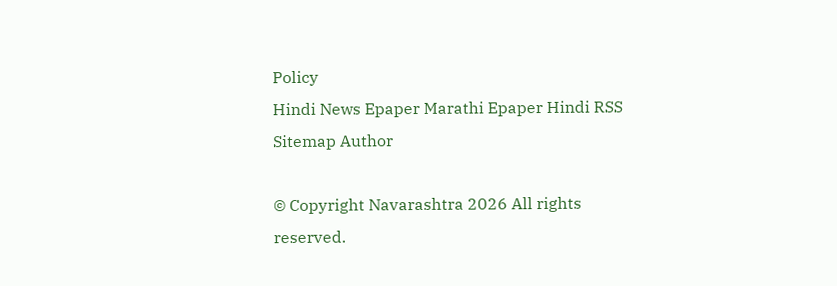Policy
Hindi News Epaper Marathi Epaper Hindi RSS Sitemap Author

© Copyright Navarashtra 2026 All rights reserved.